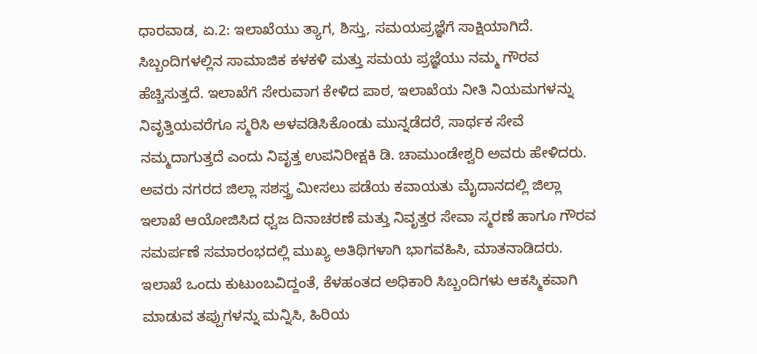ಧಾರವಾಡ, ಏ.2: ಇಲಾಖೆಯು ತ್ಯಾಗ, ಶಿಸ್ತು, ಸಮಯಪ್ರಜ್ಞೆಗೆ ಸಾಕ್ಷಿಯಾಗಿದೆ. ಸಿಬ್ಬಂದಿಗಳಲ್ಲಿನ ಸಾಮಾಜಿಕ ಕಳಕಳಿ ಮತ್ತು ಸಮಯ ಪ್ರಜ್ಞೆಯು ನಮ್ಮ ಗೌರವ ಹೆಚ್ಚಿಸುತ್ತದೆ. ಇಲಾಖೆಗೆ ಸೇರುವಾಗ ಕೇಳಿದ ಪಾಠ, ಇಲಾಖೆಯ ನೀತಿ ನಿಯಮಗಳನ್ನು ನಿವೃತ್ತಿಯವರೆಗೂ ಸ್ಮರಿಸಿ ಅಳವಡಿಸಿಕೊಂಡು ಮುನ್ನಡೆದರೆ, ಸಾರ್ಥಕ ಸೇವೆ ನಮ್ಮದಾಗುತ್ತದೆ ಎಂದು ನಿವೃತ್ತ ಉಪನಿರೀಕ್ಷಕಿ ಡಿ. ಚಾಮುಂಡೇಶ್ವರಿ ಅವರು ಹೇಳಿದರು.
ಅವರು ನಗರದ ಜಿಲ್ಲಾ ಸಶಸ್ತ್ರ ಮೀಸಲು ಪಡೆಯ ಕವಾಯತು ಮೈದಾನದಲ್ಲಿ ಜಿಲ್ಲಾ ಇಲಾಖೆ ಆಯೋಜಿಸಿದ ಧ್ವಜ ದಿನಾಚರಣೆ ಮತ್ತು ನಿವೃತ್ತರ ಸೇವಾ ಸ್ಮರಣೆ ಹಾಗೂ ಗೌರವ ಸಮರ್ಪಣೆ ಸಮಾರಂಭದಲ್ಲಿ ಮುಖ್ಯ ಅತಿಥಿಗಳಾಗಿ ಭಾಗವಹಿಸಿ, ಮಾತನಾಡಿದರು.
ಇಲಾಖೆ ಒಂದು ಕುಟುಂಬವಿದ್ದಂತೆ, ಕೆಳಹಂತದ ಅಧಿಕಾರಿ ಸಿಬ್ಬಂದಿಗಳು ಆಕಸ್ಮಿಕವಾಗಿ ಮಾಡುವ ತಪ್ಪುಗಳನ್ನು ಮನ್ನಿಸಿ, ಹಿರಿಯ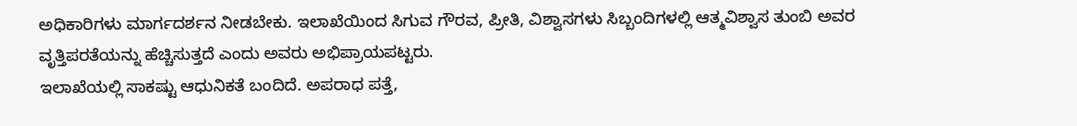ಅಧಿಕಾರಿಗಳು ಮಾರ್ಗದರ್ಶನ ನೀಡಬೇಕು. ಇಲಾಖೆಯಿಂದ ಸಿಗುವ ಗೌರವ, ಪ್ರೀತಿ, ವಿಶ್ವಾಸಗಳು ಸಿಬ್ಬಂದಿಗಳಲ್ಲಿ ಆತ್ಮವಿಶ್ವಾಸ ತುಂಬಿ ಅವರ ವೃತ್ತಿಪರತೆಯನ್ನು ಹೆಚ್ಚಿಸುತ್ತದೆ ಎಂದು ಅವರು ಅಭಿಪ್ರಾಯಪಟ್ಟರು.
ಇಲಾಖೆಯಲ್ಲಿ ಸಾಕಷ್ಟು ಆಧುನಿಕತೆ ಬಂದಿದೆ. ಅಪರಾಧ ಪತ್ತೆ,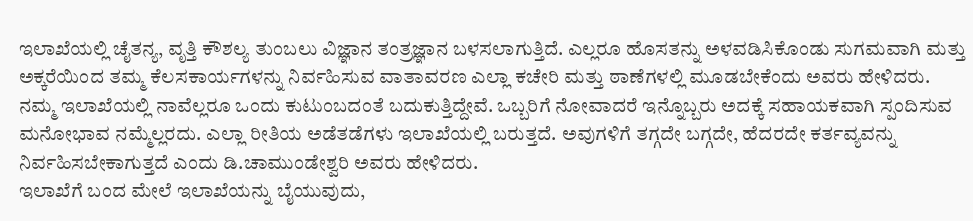ಇಲಾಖೆಯಲ್ಲಿ ಚೈತನ್ಯ, ವೃತ್ತಿ ಕೌಶಲ್ಯ ತುಂಬಲು ವಿಜ್ಞಾನ ತಂತ್ರಜ್ಞಾನ ಬಳಸಲಾಗುತ್ತಿದೆ. ಎಲ್ಲರೂ ಹೊಸತನ್ನು ಅಳವಡಿಸಿಕೊಂಡು ಸುಗಮವಾಗಿ ಮತ್ತು ಅಕ್ಕರೆಯಿಂದ ತಮ್ಮ ಕೆಲಸಕಾರ್ಯಗಳನ್ನು ನಿರ್ವಹಿಸುವ ವಾತಾವರಣ ಎಲ್ಲಾ ಕಚೇರಿ ಮತ್ತು ಠಾಣೆಗಳಲ್ಲಿ ಮೂಡಬೇಕೆಂದು ಅವರು ಹೇಳಿದರು.
ನಮ್ಮ ಇಲಾಖೆಯಲ್ಲಿ ನಾವೆಲ್ಲರೂ ಒಂದು ಕುಟುಂಬದಂತೆ ಬದುಕುತ್ತಿದ್ದೇವೆ. ಒಬ್ಬರಿಗೆ ನೋವಾದರೆ ಇನ್ನೊಬ್ಬರು ಅದಕ್ಕೆ ಸಹಾಯಕವಾಗಿ ಸ್ಪಂದಿಸುವ ಮನೋಭಾವ ನಮ್ಮೆಲ್ಲರದು. ಎಲ್ಲಾ ರೀತಿಯ ಅಡೆತಡೆಗಳು ಇಲಾಖೆಯಲ್ಲಿ ಬರುತ್ತದೆ. ಅವುಗಳಿಗೆ ತಗ್ಗದೇ ಬಗ್ಗದೇ, ಹೆದರದೇ ಕರ್ತವ್ಯವನ್ನು ನಿರ್ವಹಿಸಬೇಕಾಗುತ್ತದೆ ಎಂದು ಡಿ.ಚಾಮುಂಡೇಶ್ವರಿ ಅವರು ಹೇಳಿದರು.
ಇಲಾಖೆಗೆ ಬಂದ ಮೇಲೆ ಇಲಾಖೆಯನ್ನು ಬೈಯುವುದು,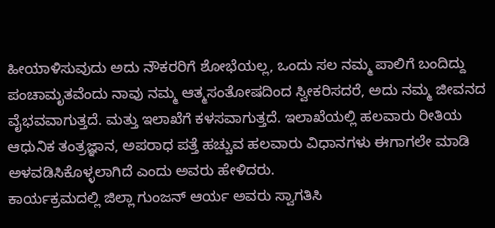ಹೀಯಾಳಿಸುವುದು ಅದು ನೌಕರರಿಗೆ ಶೋಭೆಯಲ್ಲ, ಒಂದು ಸಲ ನಮ್ಮ ಪಾಲಿಗೆ ಬಂದಿದ್ದು ಪಂಚಾಮೃತವೆಂದು ನಾವು ನಮ್ಮ ಆತ್ಮಸಂತೋಷದಿಂದ ಸ್ವೀಕರಿಸದರೆ, ಅದು ನಮ್ಮ ಜೀವನದ ವೈಭವವಾಗುತ್ತದೆ. ಮತ್ತು ಇಲಾಖೆಗೆ ಕಳಸವಾಗುತ್ತದೆ. ಇಲಾಖೆಯಲ್ಲಿ ಹಲವಾರು ರೀತಿಯ ಆಧುನಿಕ ತಂತ್ರಜ್ಞಾನ, ಅಪರಾಧ ಪತ್ತೆ ಹಚ್ಚುವ ಹಲವಾರು ವಿಧಾನಗಳು ಈಗಾಗಲೇ ಮಾಡಿ ಅಳವಡಿಸಿಕೊಳ್ಳಲಾಗಿದೆ ಎಂದು ಅವರು ಹೇಳಿದರು.
ಕಾರ್ಯಕ್ರಮದಲ್ಲಿ ಜಿಲ್ಲಾ ಗುಂಜನ್ ಆರ್ಯ ಅವರು ಸ್ವಾಗತಿಸಿ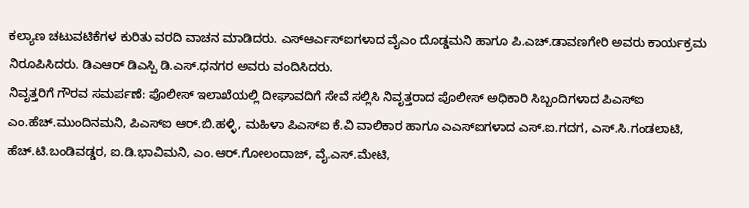ಕಲ್ಯಾಣ ಚಟುವಟಿಕೆಗಳ ಕುರಿತು ವರದಿ ವಾಚನ ಮಾಡಿದರು. ಎಸ್ಆರ್ಎಸ್ಐಗಳಾದ ವೈಎಂ ದೊಡ್ಡಮನಿ ಹಾಗೂ ಪಿ.ಎಚ್.ಡಾವಣಗೇರಿ ಅವರು ಕಾರ್ಯಕ್ರಮ ನಿರೂಪಿಸಿದರು. ಡಿಎಆರ್ ಡಿಎಸ್ಪಿ ಡಿ.ಎಸ್.ಧನಗರ ಅವರು ವಂದಿಸಿದರು.
ನಿವೃತ್ತರಿಗೆ ಗೌರವ ಸಮರ್ಪಣೆ: ಪೊಲೀಸ್ ಇಲಾಖೆಯಲ್ಲಿ ದೀಘಾವದಿಗೆ ಸೇವೆ ಸಲ್ಲಿಸಿ ನಿವೃತ್ತರಾದ ಪೊಲೀಸ್ ಅಧಿಕಾರಿ ಸಿಬ್ಬಂದಿಗಳಾದ ಪಿಎಸ್ಐ ಎಂ.ಹೆಚ್.ಮುಂದಿನಮನಿ, ಪಿಎಸ್ಐ ಆರ್.ಬಿ.ಹಳ್ಳಿ, ಮಹಿಳಾ ಪಿಎಸ್ಐ ಕೆ.ವಿ ವಾಲಿಕಾರ ಹಾಗೂ ಎಎಸ್ಐಗಳಾದ ಎಸ್.ಐ.ಗದಗ, ಎಸ್.ಸಿ.ಗಂಡಲಾಟಿ, ಹೆಚ್.ಟಿ.ಬಂಡಿವಡ್ಡರ, ಐ.ಡಿ.ಭಾವಿಮನಿ, ಎಂ.ಆರ್.ಗೋಲಂದಾಜ್, ವೈ.ಎಸ್.ಮೇಟಿ,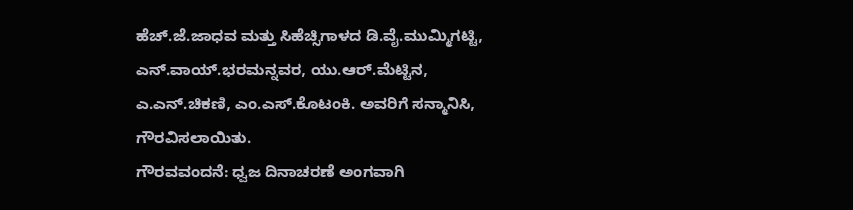ಹೆಚ್.ಜೆ.ಜಾಧವ ಮತ್ತು ಸಿಹೆಚ್ಸಿಗಾಳದ ಡಿ.ವೈ.ಮುಮ್ಮಿಗಟ್ಟಿ, ಎನ್.ವಾಯ್.ಭರಮನ್ನವರ, ಯು.ಆರ್.ಮೆಟ್ಟಿನ, ಎ.ಎನ್.ಚಿಕಣಿ, ಎಂ.ಎಸ್.ಕೊಟಂಕಿ. ಅವರಿಗೆ ಸನ್ಮಾನಿಸಿ, ಗೌರವಿಸಲಾಯಿತು.
ಗೌರವವಂದನೆ: ಧ್ವಜ ದಿನಾಚರಣೆ ಅಂಗವಾಗಿ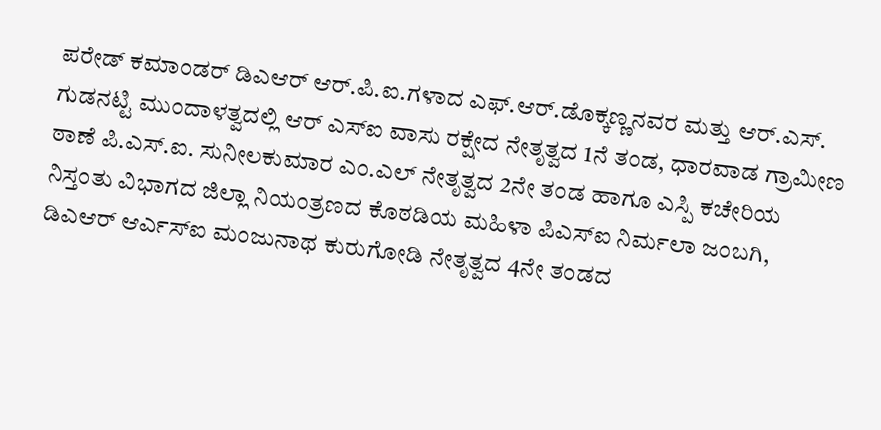ಪರೇಡ್ ಕಮಾಂಡರ್ ಡಿಎಆರ್ ಆರ್.ಪಿ.ಐ.ಗಳಾದ ಎಫ್.ಆರ್.ಡೊಕ್ಕಣ್ಣನವರ ಮತ್ತು ಆರ್.ಎಸ್. ಗುಡನಟ್ಟಿ ಮುಂದಾಳತ್ವದಲ್ಲಿ ಆರ್ ಎಸ್ಐ ವಾಸು ರಕ್ಷೇದ ನೇತೃತ್ವದ 1ನೆ ತಂಡ, ಧಾರವಾಡ ಗ್ರಾಮೀಣ ಠಾಣೆ ಪಿ.ಎಸ್.ಐ. ಸುನೀಲಕುಮಾರ ಎಂ.ಎಲ್ ನೇತೃತ್ವದ 2ನೇ ತಂಡ ಹಾಗೂ ಎಸ್ಪಿ ಕಚೇರಿಯ ನಿಸ್ತಂತು ವಿಭಾಗದ ಜಿಲ್ಲಾ ನಿಯಂತ್ರಣದ ಕೊಠಡಿಯ ಮಹಿಳಾ ಪಿಎಸ್ಐ ನಿರ್ಮಲಾ ಜಂಬಗಿ, ಡಿಎಆರ್ ಆರ್ಎಸ್ಐ ಮಂಜುನಾಥ ಕುರುಗೋಡಿ ನೇತೃತ್ವದ 4ನೇ ತಂಡದ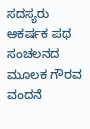ಸದಸ್ಯರು ಆಕರ್ಷಕ ಪಥ ಸಂಚಲನದ ಮೂಲಕ ಗೌರವ ವಂದನೆ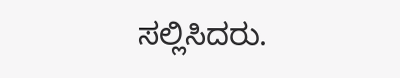ಸಲ್ಲಿಸಿದರು.